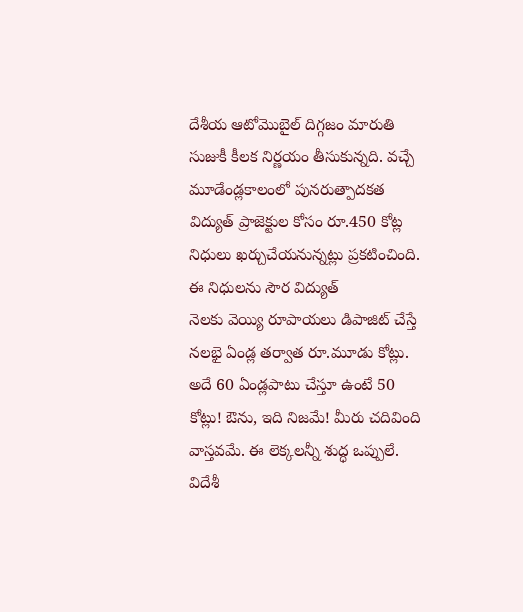దేశీయ ఆటోమొబైల్ దిగ్గజం మారుతి సుజుకీ కీలక నిర్ణయం తీసుకున్నది. వచ్చే మూడేండ్లకాలంలో పునరుత్పాదకత విద్యుత్ ప్రాజెక్టుల కోసం రూ.450 కోట్ల నిధులు ఖర్చుచేయనున్నట్లు ప్రకటించింది. ఈ నిధులను సౌర విద్యుత్
నెలకు వెయ్యి రూపాయలు డిపాజిట్ చేస్తే నలభై ఏండ్ల తర్వాత రూ.మూడు కోట్లు. అదే 60 ఏండ్లపాటు చేస్తూ ఉంటే 50 కోట్లు! ఔను, ఇది నిజమే! మీరు చదివింది వాస్తవమే. ఈ లెక్కలన్నీ శుద్ధ ఒప్పులే.
విదేశీ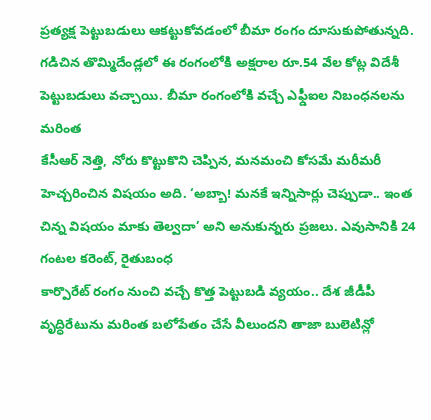ప్రత్యక్ష పెట్టుబడులు ఆకట్టుకోవడంలో బీమా రంగం దూసుకుపోతున్నది. గడిచిన తొమ్మిదేండ్లలో ఈ రంగంలోకి అక్షరాల రూ.54 వేల కోట్ల విదేశీ పెట్టుబడులు వచ్చాయి. బీమా రంగంలోకి వచ్చే ఎఫ్డీఐల నిబంధనలను మరింత
కేసీఆర్ నెత్తి, నోరు కొట్టుకొని చెప్పిన, మనమంచి కోసమే మరీమరీ హెచ్చరించిన విషయం అది. ‘అబ్బా! మనకే ఇన్నిసార్లు చెప్పుడా.. ఇంత చిన్న విషయం మాకు తెల్వదా’ అని అనుకున్నరు ప్రజలు. ఎవుసానికి 24 గంటల కరెంట్, రైతుబంధ
కార్పొరేట్ రంగం నుంచి వచ్చే కొత్త పెట్టుబడి వ్యయం.. దేశ జీడీపీ వృద్ధిరేటును మరింత బలోపేతం చేసే వీలుందని తాజా బులెటిన్లో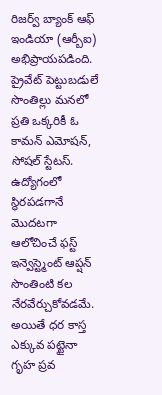రిజర్వ్ బ్యాంక్ ఆఫ్ ఇండియా (ఆర్బీఐ) అభిప్రాయపడింది. ప్రైవేట్ పెట్టుబడులే
సొంతిల్లు మనలో ప్రతి ఒక్కరికీ ఓ కామన్ ఎమోషన్, సోషల్ స్టేటస్. ఉద్యోగంలో స్థిరపడగానే మొదటగా ఆలోచించే ఫస్ట్ ఇన్వెస్ట్మెంట్ ఆప్షన్ సొంతింటి కల నేరవేర్చుకోవడమే. అయితే ధర కాస్త ఎక్కువ పట్టైనా గృహ ప్రవ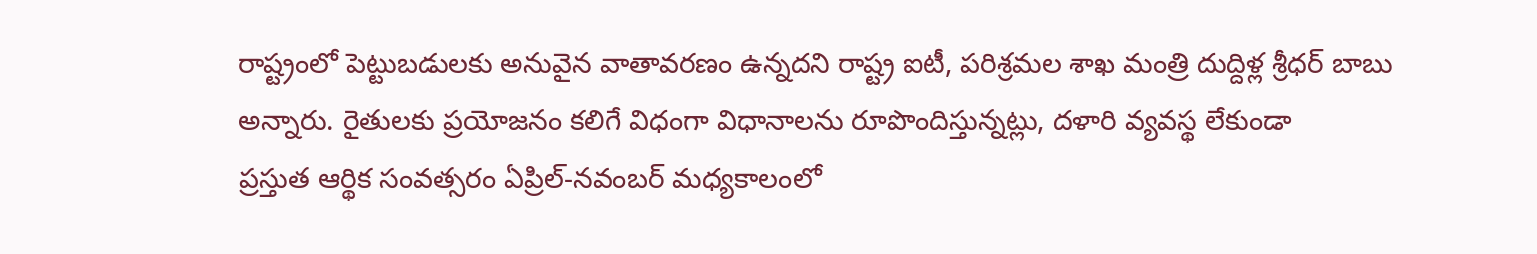రాష్ట్రంలో పెట్టుబడులకు అనువైన వాతావరణం ఉన్నదని రాష్ట్ర ఐటీ, పరిశ్రమల శాఖ మంత్రి దుద్దిళ్ల శ్రీధర్ బాబు అన్నారు. రైతులకు ప్రయోజనం కలిగే విధంగా విధానాలను రూపొందిస్తున్నట్లు, దళారి వ్యవస్థ లేకుండా
ప్రస్తుత ఆర్థిక సంవత్సరం ఏప్రిల్-నవంబర్ మధ్యకాలంలో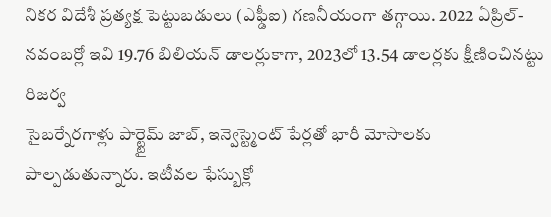నికర విదేశీ ప్రత్యక్ష పెట్టుబడులు (ఎఫ్డీఐ) గణనీయంగా తగ్గాయి. 2022 ఏప్రిల్-నవంబర్లో ఇవి 19.76 బిలియన్ డాలర్లుకాగా, 2023లో 13.54 డాలర్లకు క్షీణించినట్టు రిజర్వ
సైబర్నేరగాళ్లు పార్ట్టైమ్ జాబ్, ఇన్వెస్ట్మెంట్ పేర్లతో భారీ మోసాలకు పాల్పడుతున్నారు. ఇటీవల ఫేస్బుక్లో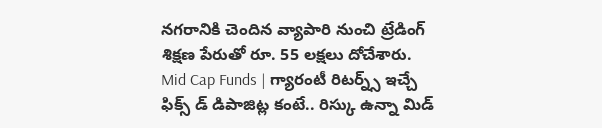నగరానికి చెందిన వ్యాపారి నుంచి ట్రేడింగ్ శిక్షణ పేరుతో రూ. 55 లక్షలు దోచేశారు.
Mid Cap Funds | గ్యారంటీ రిటర్న్స్ ఇచ్చే ఫిక్స్ డ్ డిపాజిట్ల కంటే.. రిస్కు ఉన్నా మిడ్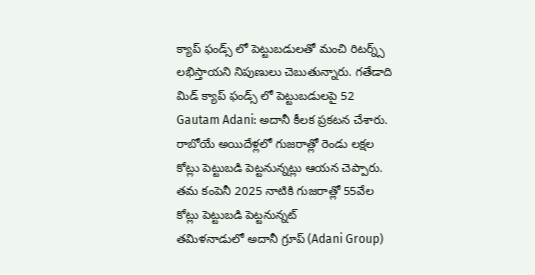క్యాప్ ఫండ్స్ లో పెట్టుబడులతో మంచి రిటర్న్స్ లభిస్తాయని నిపుణులు చెబుతున్నారు. గతేడాది మిడ్ క్యాప్ ఫండ్స్ లో పెట్టుబడులపై 52
Gautam Adani: అదానీ కీలక ప్రకటన చేశారు. రాబోయే అయిదేళ్లలో గుజరాత్లో రెండు లక్షల కోట్లు పెట్టుబడి పెట్టనున్నట్లు ఆయన చెప్పారు. తమ కంపెనీ 2025 నాటికి గుజరాత్లో 55వేల కోట్లు పెట్టుబడి పెట్టనున్నట్
తమిళనాడులో అదానీ గ్రూప్ (Adani Group)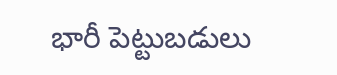భారీ పెట్టుబడులు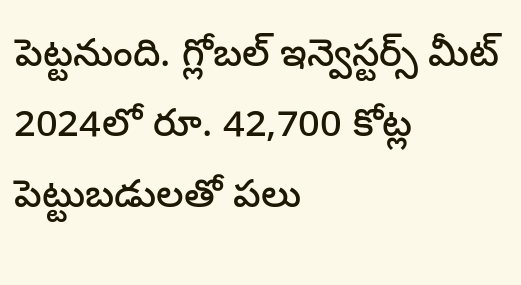పెట్టనుంది. గ్లోబల్ ఇన్వెస్టర్స్ మీట్ 2024లో రూ. 42,700 కోట్ల పెట్టుబడులతో పలు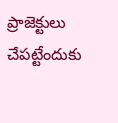ప్రాజెక్టులు చేపట్టేందుకు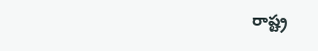రాష్ట్ర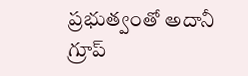ప్రభుత్వంతో అదానీ గ్రూప్